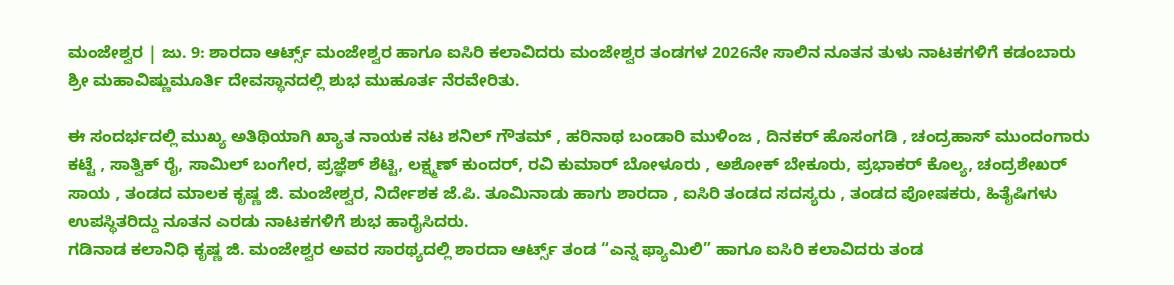ಮಂಜೇಶ್ವರ | ಜು. 9: ಶಾರದಾ ಆರ್ಟ್ಸ್ ಮಂಜೇಶ್ವರ ಹಾಗೂ ಐಸಿರಿ ಕಲಾವಿದರು ಮಂಜೇಶ್ವರ ತಂಡಗಳ 2026ನೇ ಸಾಲಿನ ನೂತನ ತುಳು ನಾಟಕಗಳಿಗೆ ಕಡಂಬಾರು ಶ್ರೀ ಮಹಾವಿಷ್ಣುಮೂರ್ತಿ ದೇವಸ್ಥಾನದಲ್ಲಿ ಶುಭ ಮುಹೂರ್ತ ನೆರವೇರಿತು.

ಈ ಸಂದರ್ಭದಲ್ಲಿ ಮುಖ್ಯ ಅತಿಥಿಯಾಗಿ ಖ್ಯಾತ ನಾಯಕ ನಟ ಶನಿಲ್ ಗೌತಮ್ , ಹರಿನಾಥ ಬಂಡಾರಿ ಮುಳಿಂಜ , ದಿನಕರ್ ಹೊಸಂಗಡಿ , ಚಂದ್ರಹಾಸ್ ಮುಂದಂಗಾರು ಕಟ್ಟೆ , ಸಾತ್ವಿಕ್ ರೈ, ಸಾಮಿಲ್ ಬಂಗೇರ, ಪ್ರಜ್ಞೆಶ್ ಶೆಟ್ಟಿ, ಲಕ್ಷ್ಮಣ್ ಕುಂದರ್, ರವಿ ಕುಮಾರ್ ಬೋಳೂರು , ಅಶೋಕ್ ಬೇಕೂರು, ಪ್ರಭಾಕರ್ ಕೊಲ್ಯ, ಚಂದ್ರಶೇಖರ್ ಸಾಯ , ತಂಡದ ಮಾಲಕ ಕೃಷ್ಣ ಜಿ. ಮಂಜೇಶ್ವರ, ನಿರ್ದೇಶಕ ಜೆ.ಪಿ. ತೂಮಿನಾಡು ಹಾಗು ಶಾರದಾ , ಐಸಿರಿ ತಂಡದ ಸದಸ್ಯರು , ತಂಡದ ಪೋಷಕರು, ಹಿತೈಷಿಗಳು ಉಪಸ್ಥಿತರಿದ್ದು ನೂತನ ಎರಡು ನಾಟಕಗಳಿಗೆ ಶುಭ ಹಾರೈಸಿದರು.
ಗಡಿನಾಡ ಕಲಾನಿಧಿ ಕೃಷ್ಣ ಜಿ. ಮಂಜೇಶ್ವರ ಅವರ ಸಾರಥ್ಯದಲ್ಲಿ ಶಾರದಾ ಆರ್ಟ್ಸ್ ತಂಡ “ಎನ್ನ ಫ್ಯಾಮಿಲಿ” ಹಾಗೂ ಐಸಿರಿ ಕಲಾವಿದರು ತಂಡ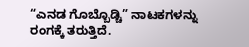“ಎನಡ ಗೊಬ್ಬೊಡ್ಚಿ” ನಾಟಕಗಳನ್ನು ರಂಗಕ್ಕೆ ತರುತ್ತಿದೆ.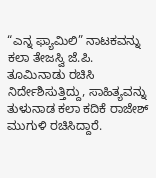“ಎನ್ನ ಫ್ಯಾಮಿಲಿ” ನಾಟಕವನ್ನು ಕಲಾ ತೇಜಸ್ವಿ ಜೆ.ಪಿ. ತೂಮಿನಾಡು ರಚಿಸಿ ನಿರ್ದೇಶಿಸುತ್ತಿದ್ದು, ಸಾಹಿತ್ಯವನ್ನು ತುಳುನಾಡ ಕಲಾ ಕದಿಕೆ ರಾಜೇಶ್ ಮುಗುಳಿ ರಚಿಸಿದ್ದಾರೆ.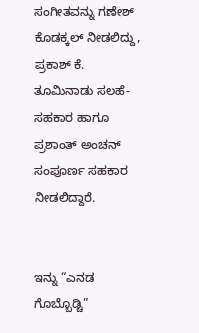ಸಂಗೀತವನ್ನು ಗಣೇಶ್ ಕೊಡಕ್ಕಲ್ ನೀಡಲಿದ್ದು, ಪ್ರಕಾಶ್ ಕೆ. ತೂಮಿನಾಡು ಸಲಹೆ-ಸಹಕಾರ ಹಾಗೂ ಪ್ರಶಾಂತ್ ಅಂಚನ್ ಸಂಪೂರ್ಣ ಸಹಕಾರ ನೀಡಲಿದ್ದಾರೆ.


ಇನ್ನು “ಎನಡ ಗೊಬ್ಬೊಡ್ಚಿ”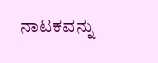ನಾಟಕವನ್ನು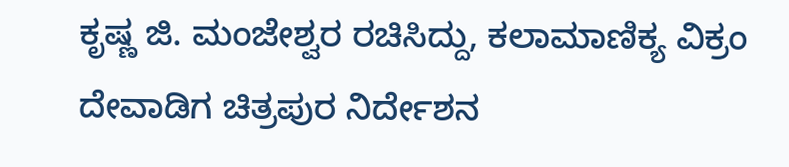ಕೃಷ್ಣ ಜಿ. ಮಂಜೇಶ್ವರ ರಚಿಸಿದ್ದು, ಕಲಾಮಾಣಿಕ್ಯ ವಿಕ್ರಂ ದೇವಾಡಿಗ ಚಿತ್ರಪುರ ನಿರ್ದೇಶನ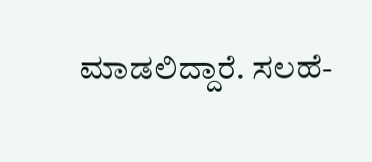ಮಾಡಲಿದ್ದಾರೆ. ಸಲಹೆ-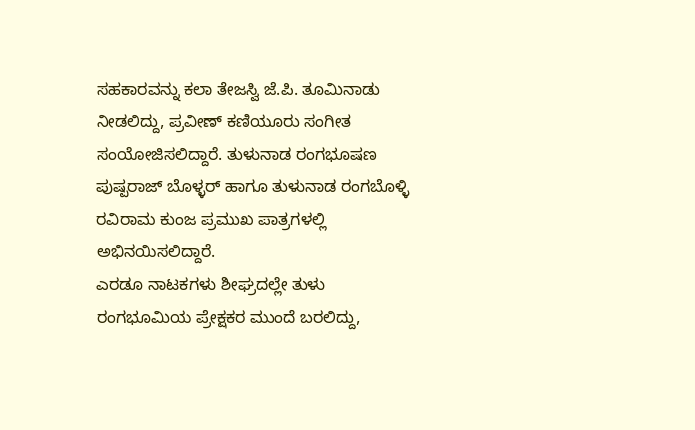ಸಹಕಾರವನ್ನು ಕಲಾ ತೇಜಸ್ವಿ ಜೆ.ಪಿ. ತೂಮಿನಾಡು ನೀಡಲಿದ್ದು, ಪ್ರವೀಣ್ ಕಣಿಯೂರು ಸಂಗೀತ ಸಂಯೋಜಿಸಲಿದ್ದಾರೆ. ತುಳುನಾಡ ರಂಗಭೂಷಣ ಪುಷ್ಪರಾಜ್ ಬೊಳ್ಳರ್ ಹಾಗೂ ತುಳುನಾಡ ರಂಗಬೊಳ್ಳಿ ರವಿರಾಮ ಕುಂಜ ಪ್ರಮುಖ ಪಾತ್ರಗಳಲ್ಲಿ ಅಭಿನಯಿಸಲಿದ್ದಾರೆ.
ಎರಡೂ ನಾಟಕಗಳು ಶೀಘ್ರದಲ್ಲೇ ತುಳು ರಂಗಭೂಮಿಯ ಪ್ರೇಕ್ಷಕರ ಮುಂದೆ ಬರಲಿದ್ದು,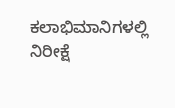ಕಲಾಭಿಮಾನಿಗಳಲ್ಲಿ ನಿರೀಕ್ಷೆ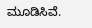ಮೂಡಿಸಿವೆ.